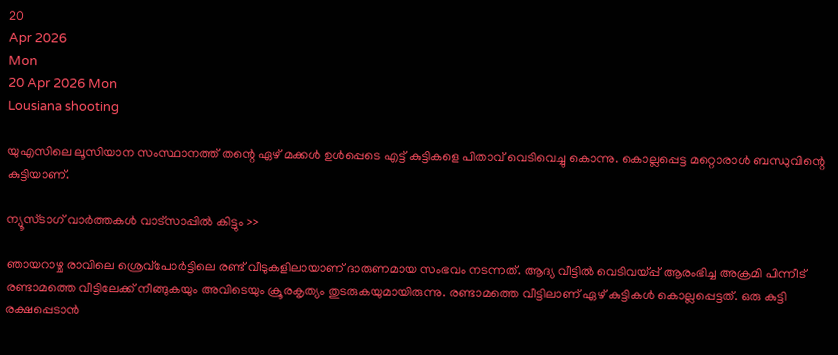20
Apr 2026
Mon
20 Apr 2026 Mon
Lousiana shooting

യുഎസിലെ ലൂസിയാന സംസ്ഥാനത്ത് തന്റെ ഏഴ് മക്കള്‍ ഉള്‍പ്പെടെ എട്ട് കുട്ടികളെ പിതാവ് വെടിവെച്ചു കൊന്നു. കൊല്ലപ്പെട്ട മറ്റൊരാള്‍ ബന്ധുവിന്റെ കുട്ടിയാണ്.

ന്യൂസ്ടാഗ് വാര്‍ത്തകള്‍ വാട്‌സാപ്പില്‍ കിട്ടും >>

ഞായറാഴ്ച രാവിലെ ശ്രെവ്‌പോര്‍ട്ടിലെ രണ്ട് വീടുകളിലായാണ് ദാരുണമായ സംഭവം നടന്നത്. ആദ്യ വീട്ടില്‍ വെടിവയ്പ്പ് ആരംഭിച്ച അക്രമി പിന്നീട് രണ്ടാമത്തെ വീട്ടിലേക്ക് നീങ്ങുകയും അവിടെയും ക്രൂരകൃത്യം തുടരുകയുമായിരുന്നു. രണ്ടാമത്തെ വീട്ടിലാണ് ഏഴ് കുട്ടികള്‍ കൊല്ലപ്പെട്ടത്. ഒരു കുട്ടി രക്ഷപ്പെടാന്‍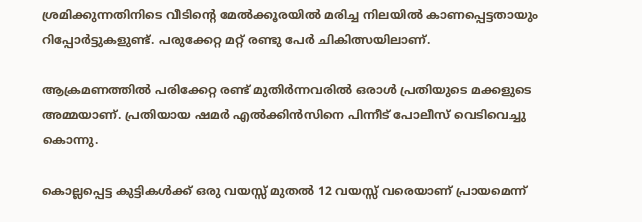ശ്രമിക്കുന്നതിനിടെ വീടിന്റെ മേല്‍ക്കൂരയില്‍ മരിച്ച നിലയില്‍ കാണപ്പെട്ടതായും റിപ്പോര്‍ട്ടുകളുണ്ട്. പരുക്കേറ്റ മറ്റ് രണ്ടു പേര്‍ ചികിത്സയിലാണ്.

ആക്രമണത്തില്‍ പരിക്കേറ്റ രണ്ട് മുതിര്‍ന്നവരില്‍ ഒരാള്‍ പ്രതിയുടെ മക്കളുടെ അമ്മയാണ്. പ്രതിയായ ഷമര്‍ എല്‍ക്കിന്‍സിനെ പിന്നീട് പോലീസ് വെടിവെച്ചു കൊന്നു.

കൊല്ലപ്പെട്ട കുട്ടികള്‍ക്ക് ഒരു വയസ്സ് മുതല്‍ 12 വയസ്സ് വരെയാണ് പ്രായമെന്ന്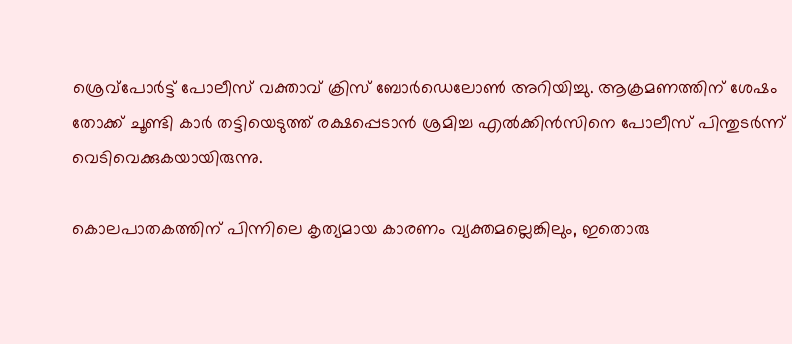ശ്രെവ്‌പോര്‍ട്ട് പോലീസ് വക്താവ് ക്രിസ് ബോര്‍ഡെലോണ്‍ അറിയിച്ചു. ആക്രമണത്തിന് ശേഷം തോക്ക് ചൂണ്ടി കാര്‍ തട്ടിയെടുത്ത് രക്ഷപ്പെടാന്‍ ശ്രമിച്ച എല്‍ക്കിന്‍സിനെ പോലീസ് പിന്തുടര്‍ന്ന് വെടിവെക്കുകയായിരുന്നു.

കൊലപാതകത്തിന് പിന്നിലെ കൃത്യമായ കാരണം വ്യക്തമല്ലെങ്കിലും, ഇതൊരു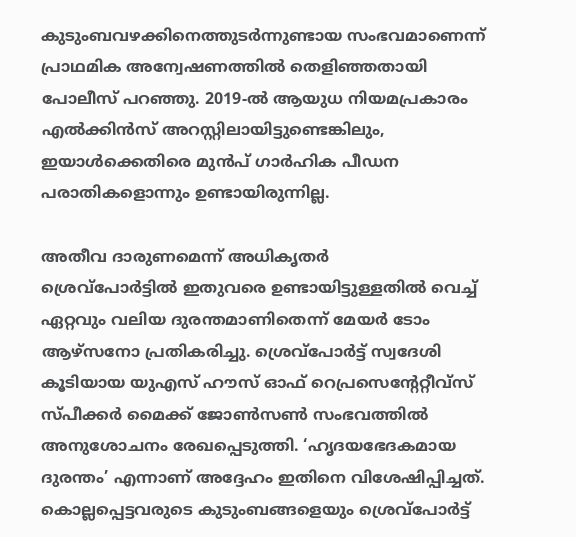കുടുംബവഴക്കിനെത്തുടര്‍ന്നുണ്ടായ സംഭവമാണെന്ന് പ്രാഥമിക അന്വേഷണത്തില്‍ തെളിഞ്ഞതായി പോലീസ് പറഞ്ഞു. 2019-ല്‍ ആയുധ നിയമപ്രകാരം എല്‍ക്കിന്‍സ് അറസ്റ്റിലായിട്ടുണ്ടെങ്കിലും, ഇയാള്‍ക്കെതിരെ മുന്‍പ് ഗാര്‍ഹിക പീഡന പരാതികളൊന്നും ഉണ്ടായിരുന്നില്ല.

അതീവ ദാരുണമെന്ന് അധികൃതര്‍
ശ്രെവ്‌പോര്‍ട്ടില്‍ ഇതുവരെ ഉണ്ടായിട്ടുള്ളതില്‍ വെച്ച് ഏറ്റവും വലിയ ദുരന്തമാണിതെന്ന് മേയര്‍ ടോം ആഴ്‌സനോ പ്രതികരിച്ചു. ശ്രെവ്‌പോര്‍ട്ട് സ്വദേശി കൂടിയായ യുഎസ് ഹൗസ് ഓഫ് റെപ്രസെന്റേറ്റീവ്‌സ് സ്പീക്കര്‍ മൈക്ക് ജോണ്‍സണ്‍ സംഭവത്തില്‍ അനുശോചനം രേഖപ്പെടുത്തി. ‘ഹൃദയഭേദകമായ ദുരന്തം’ എന്നാണ് അദ്ദേഹം ഇതിനെ വിശേഷിപ്പിച്ചത്. കൊല്ലപ്പെട്ടവരുടെ കുടുംബങ്ങളെയും ശ്രെവ്‌പോര്‍ട്ട്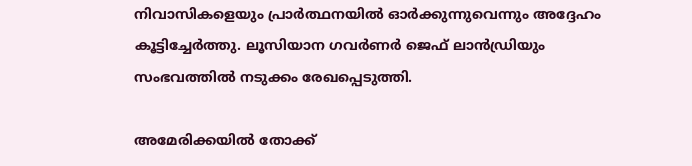നിവാസികളെയും പ്രാര്‍ത്ഥനയില്‍ ഓര്‍ക്കുന്നുവെന്നും അദ്ദേഹം കൂട്ടിച്ചേര്‍ത്തു. ലൂസിയാന ഗവര്‍ണര്‍ ജെഫ് ലാന്‍ഡ്രിയും സംഭവത്തില്‍ നടുക്കം രേഖപ്പെടുത്തി.

അമേരിക്കയില്‍ തോക്ക്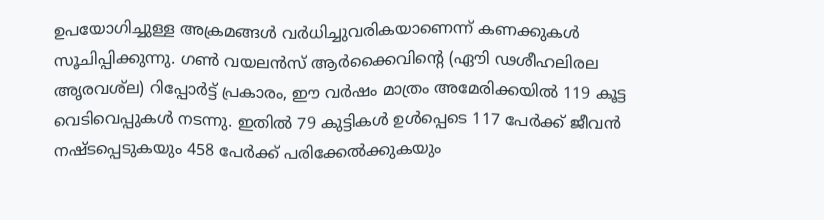ഉപയോഗിച്ചുള്ള അക്രമങ്ങള്‍ വര്‍ധിച്ചുവരികയാണെന്ന് കണക്കുകള്‍ സൂചിപ്പിക്കുന്നു. ഗണ്‍ വയലന്‍സ് ആര്‍ക്കൈവിന്റെ (ഏൗി ഢശീഹലിരല അൃരവശ്‌ല) റിപ്പോര്‍ട്ട് പ്രകാരം, ഈ വര്‍ഷം മാത്രം അമേരിക്കയില്‍ 119 കൂട്ട വെടിവെപ്പുകള്‍ നടന്നു. ഇതില്‍ 79 കുട്ടികള്‍ ഉള്‍പ്പെടെ 117 പേര്‍ക്ക് ജീവന്‍ നഷ്ടപ്പെടുകയും 458 പേര്‍ക്ക് പരിക്കേല്‍ക്കുകയും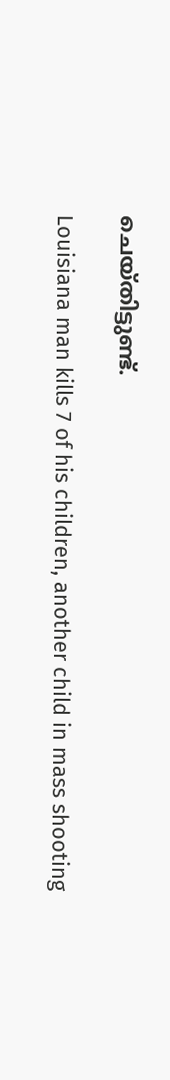ചെയ്തിട്ടുണ്ട്.

Louisiana man kills 7 of his children, another child in mass shooting